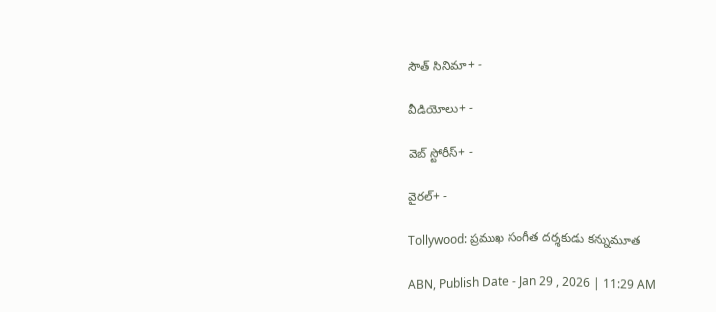సౌత్ సినిమా+ -

వీడియోలు+ -

వెబ్ స్టోరీస్+ -

వైరల్+ -

Tollywood: ప్రముఖ సంగీత దర్శకుడు కన్నుమూత

ABN, Publish Date - Jan 29 , 2026 | 11:29 AM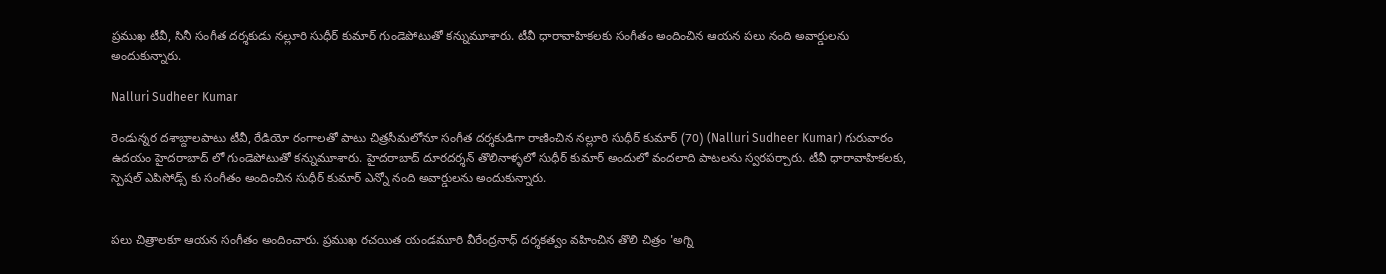ప్రముఖ టీవీ, సినీ సంగీత దర్శకుడు నల్లూరి సుధీర్ కుమార్ గుండెపోటుతో కన్నుమూశారు. టీవీ ధారావాహికలకు సంగీతం అందించిన ఆయన పలు నంది అవార్డులను అందుకున్నారు.

Nalluri Sudheer Kumar

రెండున్నర దశాబ్దాలపాటు టీవీ, రేడియో రంగాలతో పాటు చిత్రసీమలోనూ సంగీత దర్శకుడిగా రాణించిన నల్లూరి సుధీర్ కుమార్ (70) (Nalluri Sudheer Kumar) గురువారం ఉదయం హైదరాబాద్ లో గుండెపోటుతో కన్నుమూశారు. హైదరాబాద్ దూరదర్శన్ తొలినాళ్ళలో సుధీర్ కుమార్ అందులో వందలాది పాటలను స్వరపర్చారు. టీవీ ధారావాహికలకు, స్పెషల్ ఎపిసోడ్స్ కు సంగీతం అందించిన సుధీర్ కుమార్ ఎన్నో నంది అవార్డులను అందుకున్నారు.


పలు చిత్రాలకూ ఆయన సంగీతం అందించారు. ప్రముఖ రచయిత యండమూరి వీరేంద్రనాధ్ దర్శకత్వం వహించిన తొలి చిత్రం 'అగ్ని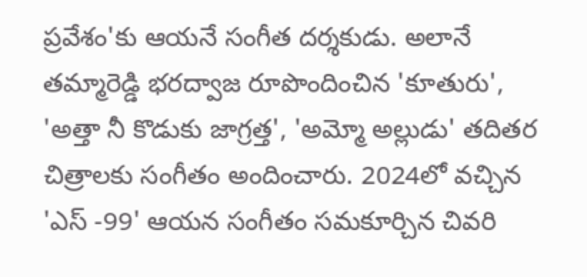ప్రవేశం'కు ఆయనే సంగీత దర్శకుడు. అలానే తమ్మారెడ్డి భరద్వాజ రూపొందించిన 'కూతురు', 'అత్తా నీ కొడుకు జాగ్రత్త', 'అమ్మో అల్లుడు' తదితర చిత్రాలకు సంగీతం అందించారు. 2024లో వచ్చిన 'ఎస్ -99' ఆయన సంగీతం సమకూర్చిన చివరి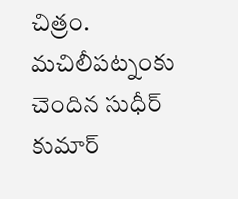చిత్రం. మచిలీపట్నంకు చెందిన సుధీర్ కుమార్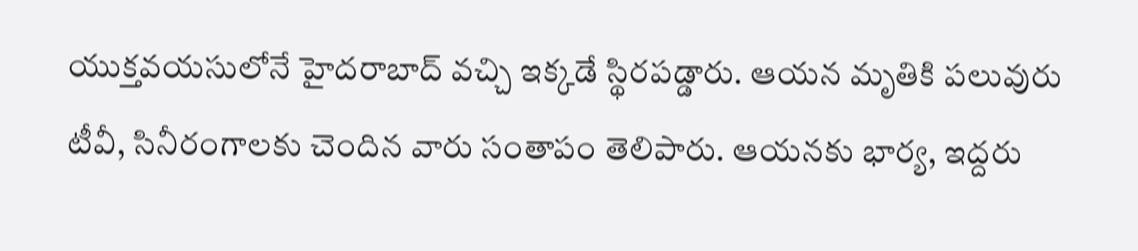యుక్తవయసులోనే హైదరాబాద్ వచ్చి ఇక్కడే స్థిరపడ్డారు. ఆయన మృతికి పలువురు టీవీ, సినీరంగాలకు చెందిన వారు సంతాపం తెలిపారు. ఆయనకు భార్య, ఇద్దరు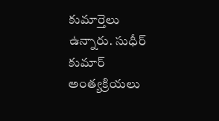కుమార్తెలు ఉన్నారు. సుధీర్ కుమార్ అంత్యక్రియలు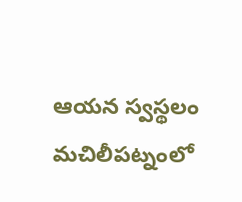ఆయన స్వస్థలం మచిలీపట్నంలో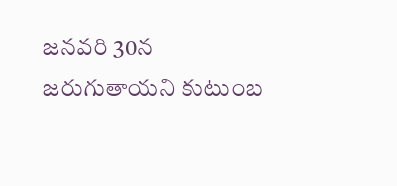జనవరి 30న జరుగుతాయని కుటుంబ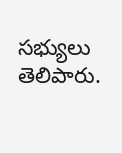సభ్యులు తెలిపారు.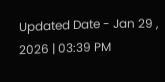Updated Date - Jan 29 , 2026 | 03:39 PM